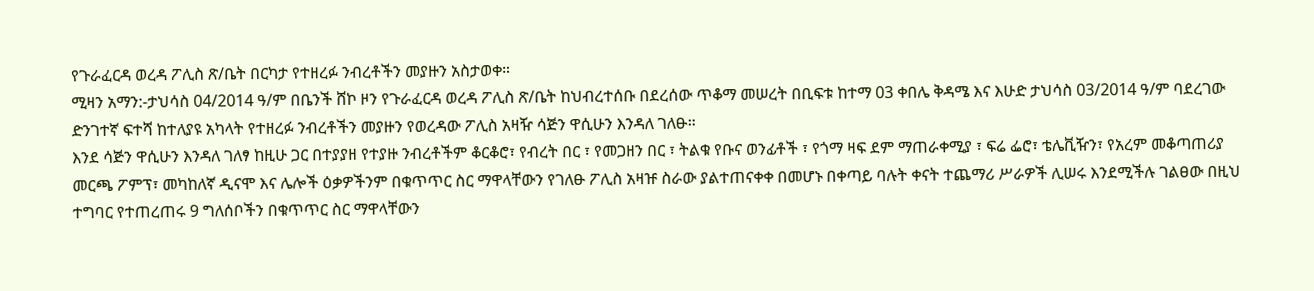የጉራፈርዳ ወረዳ ፖሊስ ጽ/ቤት በርካታ የተዘረፉ ንብረቶችን መያዙን አስታወቀ።
ሚዛን አማን:-ታህሳስ 04/2014 ዓ/ም በቤንች ሸኮ ዞን የጉራፈርዳ ወረዳ ፖሊስ ጽ/ቤት ከህብረተሰቡ በደረሰው ጥቆማ መሠረት በቢፍቱ ከተማ 03 ቀበሌ ቅዳሜ እና እሁድ ታህሳስ 03/2014 ዓ/ም ባደረገው ድንገተኛ ፍተሻ ከተለያዩ አካላት የተዘረፉ ንብረቶችን መያዙን የወረዳው ፖሊስ አዛዥ ሳጅን ዋሲሁን እንዳለ ገለፁ።
እንደ ሳጅን ዋሲሁን እንዳለ ገለፃ ከዚሁ ጋር በተያያዘ የተያዙ ንብረቶችም ቆርቆሮ፣ የብረት በር ፣ የመጋዘን በር ፣ ትልቁ የቡና ወንፊቶች ፣ የጎማ ዛፍ ደም ማጠራቀሚያ ፣ ፍሬ ፌሮ፣ ቴሌቪዥን፣ የአረም መቆጣጠሪያ መርጫ ፖምፕ፣ መካከለኛ ዲናሞ እና ሌሎች ዕቃዎችንም በቁጥጥር ስር ማዋላቸውን የገለፁ ፖሊስ አዛዡ ስራው ያልተጠናቀቀ በመሆኑ በቀጣይ ባሉት ቀናት ተጨማሪ ሥራዎች ሊሠሩ እንደሚችሉ ገልፀው በዚህ ተግባር የተጠረጠሩ 9 ግለሰቦችን በቁጥጥር ስር ማዋላቸውን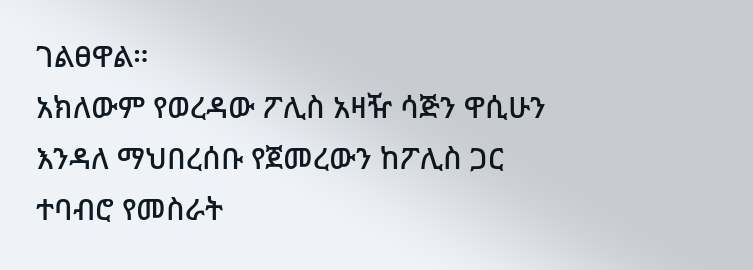ገልፀዋል።
አክለውም የወረዳው ፖሊስ አዛዥ ሳጅን ዋሲሁን እንዳለ ማህበረሰቡ የጀመረውን ከፖሊስ ጋር ተባብሮ የመስራት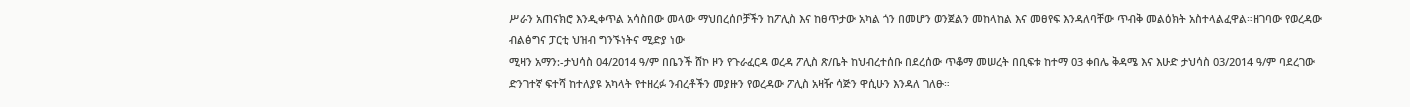ሥራን አጠናክሮ እንዲቀጥል አሳስበው መላው ማህበረሰቦቻችን ከፖሊስ እና ከፀጥታው አካል ጎን በመሆን ወንጀልን መከላከል እና መፀየፍ እንዳለባቸው ጥብቅ መልዕክት አስተላልፈዋል።ዘገባው የወረዳው ብልፅግና ፓርቲ ህዝብ ግንኙነትና ሚድያ ነው
ሚዛን አማን:-ታህሳስ 04/2014 ዓ/ም በቤንች ሸኮ ዞን የጉራፈርዳ ወረዳ ፖሊስ ጽ/ቤት ከህብረተሰቡ በደረሰው ጥቆማ መሠረት በቢፍቱ ከተማ 03 ቀበሌ ቅዳሜ እና እሁድ ታህሳስ 03/2014 ዓ/ም ባደረገው ድንገተኛ ፍተሻ ከተለያዩ አካላት የተዘረፉ ንብረቶችን መያዙን የወረዳው ፖሊስ አዛዥ ሳጅን ዋሲሁን እንዳለ ገለፁ።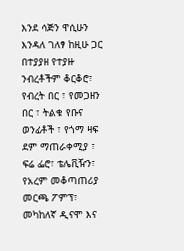እንደ ሳጅን ዋሲሁን እንዳለ ገለፃ ከዚሁ ጋር በተያያዘ የተያዙ ንብረቶችም ቆርቆሮ፣ የብረት በር ፣ የመጋዘን በር ፣ ትልቁ የቡና ወንፊቶች ፣ የጎማ ዛፍ ደም ማጠራቀሚያ ፣ ፍሬ ፌሮ፣ ቴሌቪዥን፣ የአረም መቆጣጠሪያ መርጫ ፖምፕ፣ መካከለኛ ዲናሞ እና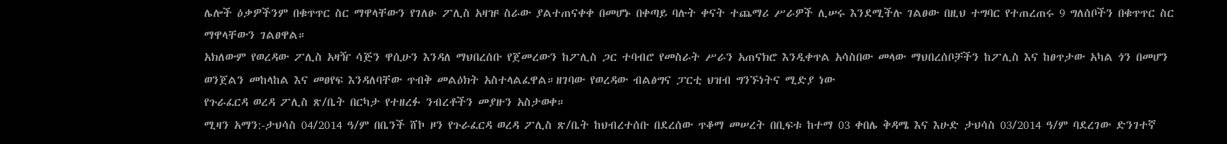ሌሎች ዕቃዎችንም በቁጥጥር ስር ማዋላቸውን የገለፁ ፖሊስ አዛዡ ስራው ያልተጠናቀቀ በመሆኑ በቀጣይ ባሉት ቀናት ተጨማሪ ሥራዎች ሊሠሩ እንደሚችሉ ገልፀው በዚህ ተግባር የተጠረጠሩ 9 ግለሰቦችን በቁጥጥር ስር ማዋላቸውን ገልፀዋል።
አክለውም የወረዳው ፖሊስ አዛዥ ሳጅን ዋሲሁን እንዳለ ማህበረሰቡ የጀመረውን ከፖሊስ ጋር ተባብሮ የመስራት ሥራን አጠናክሮ እንዲቀጥል አሳስበው መላው ማህበረሰቦቻችን ከፖሊስ እና ከፀጥታው አካል ጎን በመሆን ወንጀልን መከላከል እና መፀየፍ እንዳለባቸው ጥብቅ መልዕክት አስተላልፈዋል።ዘገባው የወረዳው ብልፅግና ፓርቲ ህዝብ ግንኙነትና ሚድያ ነው
የጉራፈርዳ ወረዳ ፖሊስ ጽ/ቤት በርካታ የተዘረፉ ንብረቶችን መያዙን አስታወቀ።
ሚዛን አማን:-ታህሳስ 04/2014 ዓ/ም በቤንች ሸኮ ዞን የጉራፈርዳ ወረዳ ፖሊስ ጽ/ቤት ከህብረተሰቡ በደረሰው ጥቆማ መሠረት በቢፍቱ ከተማ 03 ቀበሌ ቅዳሜ እና እሁድ ታህሳስ 03/2014 ዓ/ም ባደረገው ድንገተኛ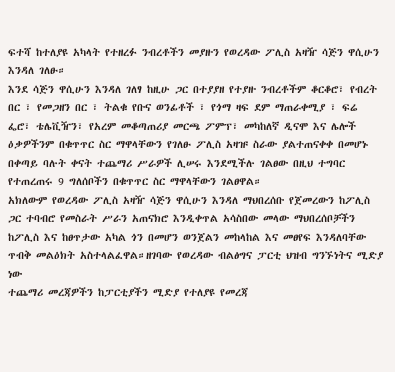ፍተሻ ከተለያዩ አካላት የተዘረፉ ንብረቶችን መያዙን የወረዳው ፖሊስ አዛዥ ሳጅን ዋሲሁን እንዳለ ገለፁ።
እንደ ሳጅን ዋሲሁን እንዳለ ገለፃ ከዚሁ ጋር በተያያዘ የተያዙ ንብረቶችም ቆርቆሮ፣ የብረት በር ፣ የመጋዘን በር ፣ ትልቁ የቡና ወንፊቶች ፣ የጎማ ዛፍ ደም ማጠራቀሚያ ፣ ፍሬ ፌሮ፣ ቴሌቪዥን፣ የአረም መቆጣጠሪያ መርጫ ፖምፕ፣ መካከለኛ ዲናሞ እና ሌሎች ዕቃዎችንም በቁጥጥር ስር ማዋላቸውን የገለፁ ፖሊስ አዛዡ ስራው ያልተጠናቀቀ በመሆኑ በቀጣይ ባሉት ቀናት ተጨማሪ ሥራዎች ሊሠሩ እንደሚችሉ ገልፀው በዚህ ተግባር የተጠረጠሩ 9 ግለሰቦችን በቁጥጥር ስር ማዋላቸውን ገልፀዋል።
አክለውም የወረዳው ፖሊስ አዛዥ ሳጅን ዋሲሁን እንዳለ ማህበረሰቡ የጀመረውን ከፖሊስ ጋር ተባብሮ የመስራት ሥራን አጠናክሮ እንዲቀጥል አሳስበው መላው ማህበረሰቦቻችን ከፖሊስ እና ከፀጥታው አካል ጎን በመሆን ወንጀልን መከላከል እና መፀየፍ እንዳለባቸው ጥብቅ መልዕክት አስተላልፈዋል።ዘገባው የወረዳው ብልፅግና ፓርቲ ህዝብ ግንኙነትና ሚድያ ነው
ተጨማሪ መረጃዎችን ከፓርቲያችን ሚድያ የተለያዩ የመረጃ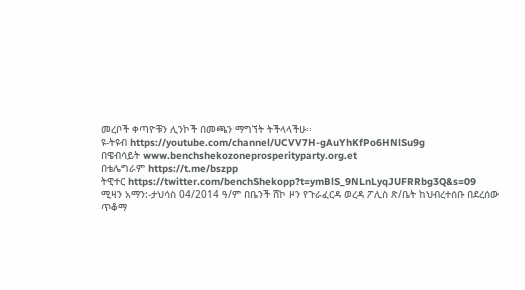መረቦች ቀጣዮቹን ሊንኮች በመጫን ማግኘት ትችላላችሁ፡፡
ዩ-ትዩብ https://youtube.com/channel/UCVV7H-gAuYhKfPo6HNlSu9g
በዌብሳይት www.benchshekozoneprosperityparty.org.et
በቴሌግራም https://t.me/bszpp
ትዊተር https://twitter.com/benchShekopp?t=ymBlS_9NLnLyqJUFRRbg3Q&s=09
ሚዛን አማን:-ታህሳስ 04/2014 ዓ/ም በቤንች ሸኮ ዞን የጉራፈርዳ ወረዳ ፖሊስ ጽ/ቤት ከህብረተሰቡ በደረሰው ጥቆማ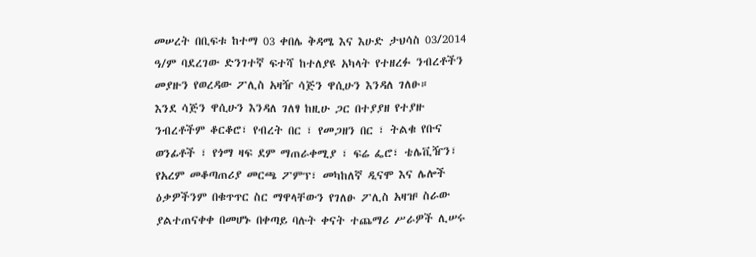መሠረት በቢፍቱ ከተማ 03 ቀበሌ ቅዳሜ እና እሁድ ታህሳስ 03/2014 ዓ/ም ባደረገው ድንገተኛ ፍተሻ ከተለያዩ አካላት የተዘረፉ ንብረቶችን መያዙን የወረዳው ፖሊስ አዛዥ ሳጅን ዋሲሁን እንዳለ ገለፁ።
እንደ ሳጅን ዋሲሁን እንዳለ ገለፃ ከዚሁ ጋር በተያያዘ የተያዙ ንብረቶችም ቆርቆሮ፣ የብረት በር ፣ የመጋዘን በር ፣ ትልቁ የቡና ወንፊቶች ፣ የጎማ ዛፍ ደም ማጠራቀሚያ ፣ ፍሬ ፌሮ፣ ቴሌቪዥን፣ የአረም መቆጣጠሪያ መርጫ ፖምፕ፣ መካከለኛ ዲናሞ እና ሌሎች ዕቃዎችንም በቁጥጥር ስር ማዋላቸውን የገለፁ ፖሊስ አዛዡ ስራው ያልተጠናቀቀ በመሆኑ በቀጣይ ባሉት ቀናት ተጨማሪ ሥራዎች ሊሠሩ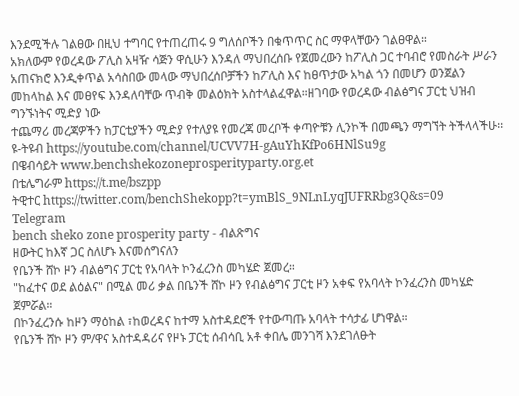እንደሚችሉ ገልፀው በዚህ ተግባር የተጠረጠሩ 9 ግለሰቦችን በቁጥጥር ስር ማዋላቸውን ገልፀዋል።
አክለውም የወረዳው ፖሊስ አዛዥ ሳጅን ዋሲሁን እንዳለ ማህበረሰቡ የጀመረውን ከፖሊስ ጋር ተባብሮ የመስራት ሥራን አጠናክሮ እንዲቀጥል አሳስበው መላው ማህበረሰቦቻችን ከፖሊስ እና ከፀጥታው አካል ጎን በመሆን ወንጀልን መከላከል እና መፀየፍ እንዳለባቸው ጥብቅ መልዕክት አስተላልፈዋል።ዘገባው የወረዳው ብልፅግና ፓርቲ ህዝብ ግንኙነትና ሚድያ ነው
ተጨማሪ መረጃዎችን ከፓርቲያችን ሚድያ የተለያዩ የመረጃ መረቦች ቀጣዮቹን ሊንኮች በመጫን ማግኘት ትችላላችሁ፡፡
ዩ-ትዩብ https://youtube.com/channel/UCVV7H-gAuYhKfPo6HNlSu9g
በዌብሳይት www.benchshekozoneprosperityparty.org.et
በቴሌግራም https://t.me/bszpp
ትዊተር https://twitter.com/benchShekopp?t=ymBlS_9NLnLyqJUFRRbg3Q&s=09
Telegram
bench sheko zone prosperity party - ብልጽግና
ዘውትር ከእኛ ጋር ስለሆኑ እናመሰግናለን
የቤንች ሸኮ ዞን ብልፅግና ፓርቲ የአባላት ኮንፈረንስ መካሄድ ጀመረ።
"ከፈተና ወደ ልዕልና" በሚል መሪ ቃል በቤንች ሸኮ ዞን የብልፅግና ፓርቲ ዞን አቀፍ የአባላት ኮንፈረንስ መካሄድ ጀምሯል።
በኮንፈረንሱ ከዞን ማዕከል ፣ከወረዳና ከተማ አስተዳደሮች የተውጣጡ አባላት ተሳታፊ ሆነዋል።
የቤንች ሸኮ ዞን ም/ዋና አስተዳዳሪና የዞኑ ፓርቲ ሰብሳቢ አቶ ቀበሌ መንገሻ እንደገለፁት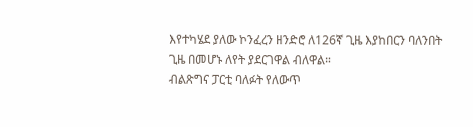እየተካሄደ ያለው ኮንፈረን ዘንድሮ ለ126ኛ ጊዜ እያከበርን ባለንበት ጊዜ በመሆኑ ለየት ያደርገዋል ብለዋል።
ብልጽግና ፓርቲ ባለፉት የለውጥ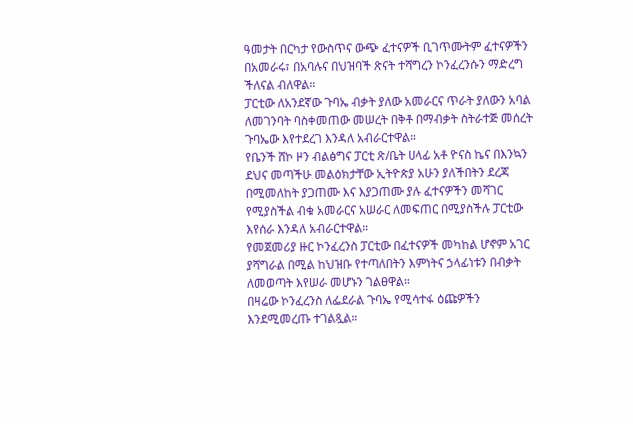ዓመታት በርካታ የውስጥና ውጭ ፈተናዎች ቢገጥሙትም ፈተናዎችን በአመራሩ፣ በአባሉና በህዝባች ጽናት ተሻግረን ኮንፈረንሱን ማድረግ ችለናል ብለዋል።
ፓርቲው ለአንደኛው ጉባኤ ብቃት ያለው አመራርና ጥራት ያለውን አባል ለመገንባት ባስቀመጠው መሠረት በቅቶ በማብቃት ስትራተጅ መሰረት ጉባኤው እየተደረገ እንዳለ አብራርተዋል።
የቤንች ሸኮ ዞን ብልፅግና ፓርቲ ጽ/ቤት ሀላፊ አቶ ዮናስ ኬና በእንኳን ደህና መጣችሁ መልዕክታቸው ኢትዮጵያ አሁን ያለችበትን ደረጃ በሚመለከት ያጋጠሙ እና እያጋጠሙ ያሉ ፈተናዎችን መሻገር የሚያስችል ብቁ አመራርና አሠራር ለመፍጠር በሚያስችሉ ፓርቲው እየሰራ እንዳለ አብራርተዋል።
የመጀመሪያ ዙር ኮንፈረንስ ፓርቲው በፈተናዎች መካከል ሆኖም አገር ያሻግራል በሚል ከህዝቡ የተጣለበትን እምነትና ኃላፊነቱን በብቃት ለመወጣት እየሠራ መሆኑን ገልፀዋል።
በዛሬው ኮንፈረንስ ለፌደራል ጉባኤ የሚሳተፋ ዕጩዎችን እንደሚመረጡ ተገልጿል።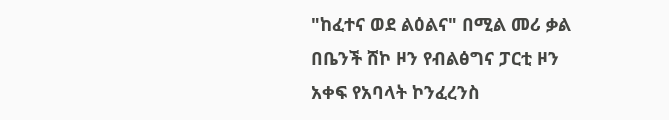"ከፈተና ወደ ልዕልና" በሚል መሪ ቃል በቤንች ሸኮ ዞን የብልፅግና ፓርቲ ዞን አቀፍ የአባላት ኮንፈረንስ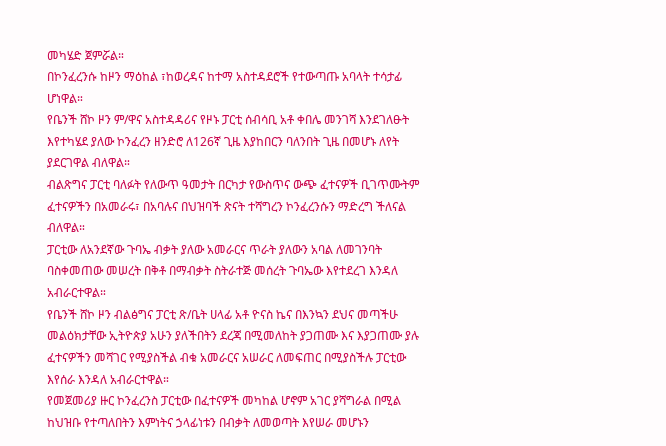መካሄድ ጀምሯል።
በኮንፈረንሱ ከዞን ማዕከል ፣ከወረዳና ከተማ አስተዳደሮች የተውጣጡ አባላት ተሳታፊ ሆነዋል።
የቤንች ሸኮ ዞን ም/ዋና አስተዳዳሪና የዞኑ ፓርቲ ሰብሳቢ አቶ ቀበሌ መንገሻ እንደገለፁት እየተካሄደ ያለው ኮንፈረን ዘንድሮ ለ126ኛ ጊዜ እያከበርን ባለንበት ጊዜ በመሆኑ ለየት ያደርገዋል ብለዋል።
ብልጽግና ፓርቲ ባለፉት የለውጥ ዓመታት በርካታ የውስጥና ውጭ ፈተናዎች ቢገጥሙትም ፈተናዎችን በአመራሩ፣ በአባሉና በህዝባች ጽናት ተሻግረን ኮንፈረንሱን ማድረግ ችለናል ብለዋል።
ፓርቲው ለአንደኛው ጉባኤ ብቃት ያለው አመራርና ጥራት ያለውን አባል ለመገንባት ባስቀመጠው መሠረት በቅቶ በማብቃት ስትራተጅ መሰረት ጉባኤው እየተደረገ እንዳለ አብራርተዋል።
የቤንች ሸኮ ዞን ብልፅግና ፓርቲ ጽ/ቤት ሀላፊ አቶ ዮናስ ኬና በእንኳን ደህና መጣችሁ መልዕክታቸው ኢትዮጵያ አሁን ያለችበትን ደረጃ በሚመለከት ያጋጠሙ እና እያጋጠሙ ያሉ ፈተናዎችን መሻገር የሚያስችል ብቁ አመራርና አሠራር ለመፍጠር በሚያስችሉ ፓርቲው እየሰራ እንዳለ አብራርተዋል።
የመጀመሪያ ዙር ኮንፈረንስ ፓርቲው በፈተናዎች መካከል ሆኖም አገር ያሻግራል በሚል ከህዝቡ የተጣለበትን እምነትና ኃላፊነቱን በብቃት ለመወጣት እየሠራ መሆኑን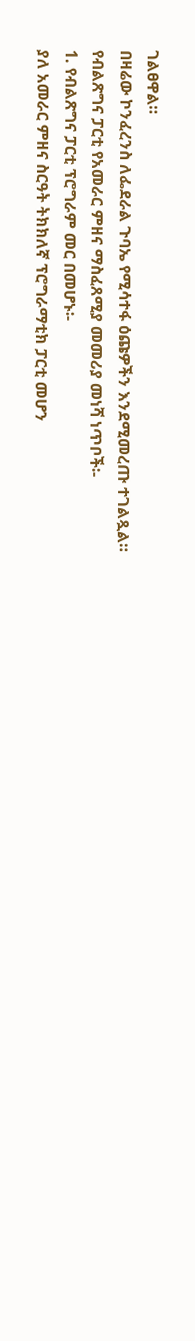ገልፀዋል።
በዛሬው ኮንፈረንስ ለፌደራል ጉባኤ የሚሳተፋ ዕጩዎችን እንደሚመረጡ ተገልጿል።
የብልጽግና ፓርቲ የአመራር ምዘና ማስፈጸሚያ መመሪያ መነሻ ነጥቦች፡-
1. የብልጽግና ፓርቲ ፕሮግራም መር በመሆኑ፡-
ያለ አመራር ምዘና ስርዓት ትክክለኛ ፕሮግራማቲክ ፓርቲ መሆን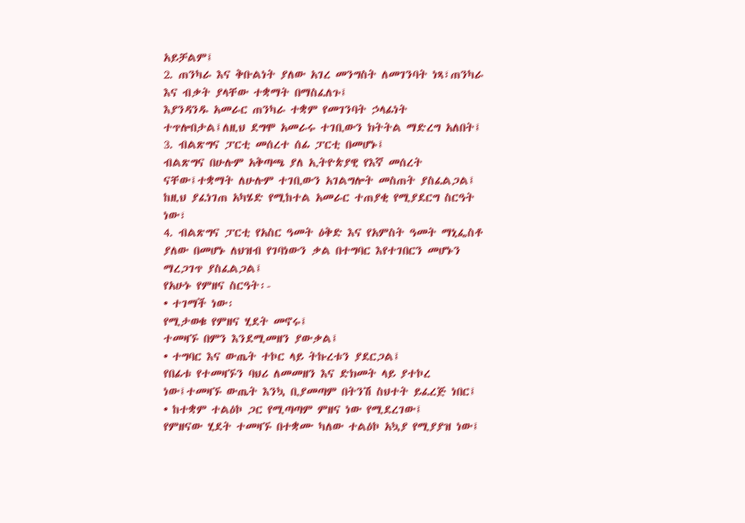አይቻልም፤
2. ጠንካራ እና ቅቡልነት ያለው አገረ መንግስት ለመገንባት ነጻ፣ጠንካራ እና ብቃት ያላቸው ተቋማት በማስፈለጉ፤
እያንዳንዱ አመራር ጠንካራ ተቋም የመገንባት ኃላፊነት ተጥሎበታል፤ለዚህ ደግሞ አመራሩ ተገቢውን ክትትል ማድረግ አለበት፤
3. ብልጽግና ፓርቲ መሰረተ ሰፊ ፓርቲ በመሆኑ፤
ብልጽግና በሁሉም አቅጣጫ ያለ ኢትዮጵያዊ የእኛ መሰረት ናቸው፤ተቋማት ለሁሉም ተገቢውን አገልግሎት መስጠት ያስፈልጋል፤
ከዚህ ያፈነገጠ አካሄድ የሚከተል አመራር ተጠያቂ የሚያደርግ ስርዓት ነው፣
4. ብልጽግና ፓርቲ የአስር ዓመት ዕቅድ እና የአምስት ዓመት ማኒፌስቶ ያለው በመሆኑ ለህዝብ የገባነውን ቃል በተግባር እየተገበርን መሆኑን ማረጋገጥ ያስፈልጋል፤
የአሁኑ የምዘና ስርዓት፡-
• ተገማች ነው፡
የሚታወቁ የምዘና ሂደት መኖሩ፤
ተመዛኙ በምን እንደሚመዘን ያውቃል፤
• ተግባር እና ውጤት ተኮር ላይ ትኩረቱን ያደርጋል፤
የበፊቱ የተመዛኙን ባህሪ ለመመዘን እና ድክመት ላይ ያተኮረ ነው፤ተመዛኙ ውጤት እንኳ ቢያመጣም በትንሽ ስህተት ይፈረጅ ነበር፤
• ከተቋም ተልዕኮ ጋር የሚጣጣም ምዘና ነው የሚደረገው፤
የምዘናው ሂደት ተመዛኙ በተቋሙ ካለው ተልዕኮ አኳያ የሚያያዝ ነው፤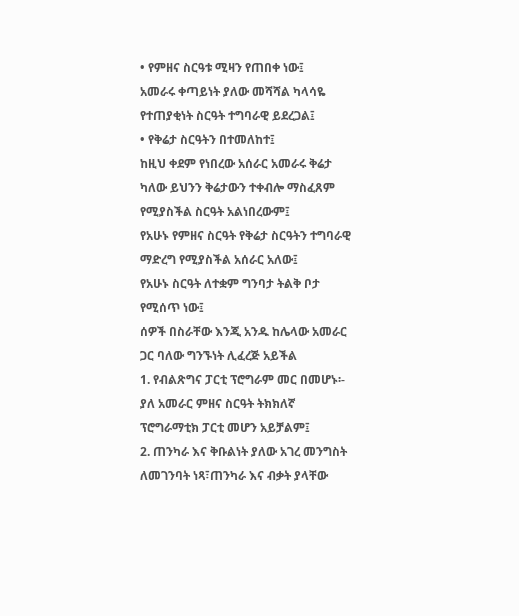• የምዘና ስርዓቱ ሚዛን የጠበቀ ነው፤
አመራሩ ቀጣይነት ያለው መሻሻል ካላሳዬ የተጠያቂነት ስርዓት ተግባራዊ ይደረጋል፤
• የቅሬታ ስርዓትን በተመለከተ፤
ከዚህ ቀደም የነበረው አሰራር አመራሩ ቅሬታ ካለው ይህንን ቅሬታውን ተቀብሎ ማስፈጸም የሚያስችል ስርዓት አልነበረውም፤
የአሁኑ የምዘና ስርዓት የቅሬታ ስርዓትን ተግባራዊ ማድረግ የሚያስችል አሰራር አለው፤
የአሁኑ ስርዓት ለተቋም ግንባታ ትልቅ ቦታ የሚሰጥ ነው፤
ሰዎች በስራቸው እንጂ አንዱ ከሌላው አመራር ጋር ባለው ግንኙነት ሊፈረጅ አይችል
1. የብልጽግና ፓርቲ ፕሮግራም መር በመሆኑ፡-
ያለ አመራር ምዘና ስርዓት ትክክለኛ ፕሮግራማቲክ ፓርቲ መሆን አይቻልም፤
2. ጠንካራ እና ቅቡልነት ያለው አገረ መንግስት ለመገንባት ነጻ፣ጠንካራ እና ብቃት ያላቸው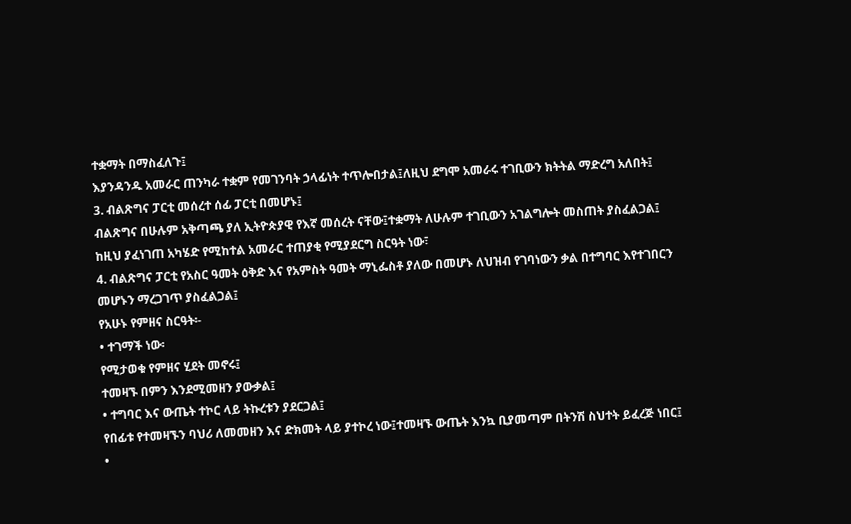ተቋማት በማስፈለጉ፤
እያንዳንዱ አመራር ጠንካራ ተቋም የመገንባት ኃላፊነት ተጥሎበታል፤ለዚህ ደግሞ አመራሩ ተገቢውን ክትትል ማድረግ አለበት፤
3. ብልጽግና ፓርቲ መሰረተ ሰፊ ፓርቲ በመሆኑ፤
ብልጽግና በሁሉም አቅጣጫ ያለ ኢትዮጵያዊ የእኛ መሰረት ናቸው፤ተቋማት ለሁሉም ተገቢውን አገልግሎት መስጠት ያስፈልጋል፤
ከዚህ ያፈነገጠ አካሄድ የሚከተል አመራር ተጠያቂ የሚያደርግ ስርዓት ነው፣
4. ብልጽግና ፓርቲ የአስር ዓመት ዕቅድ እና የአምስት ዓመት ማኒፌስቶ ያለው በመሆኑ ለህዝብ የገባነውን ቃል በተግባር እየተገበርን መሆኑን ማረጋገጥ ያስፈልጋል፤
የአሁኑ የምዘና ስርዓት፡-
• ተገማች ነው፡
የሚታወቁ የምዘና ሂደት መኖሩ፤
ተመዛኙ በምን እንደሚመዘን ያውቃል፤
• ተግባር እና ውጤት ተኮር ላይ ትኩረቱን ያደርጋል፤
የበፊቱ የተመዛኙን ባህሪ ለመመዘን እና ድክመት ላይ ያተኮረ ነው፤ተመዛኙ ውጤት እንኳ ቢያመጣም በትንሽ ስህተት ይፈረጅ ነበር፤
•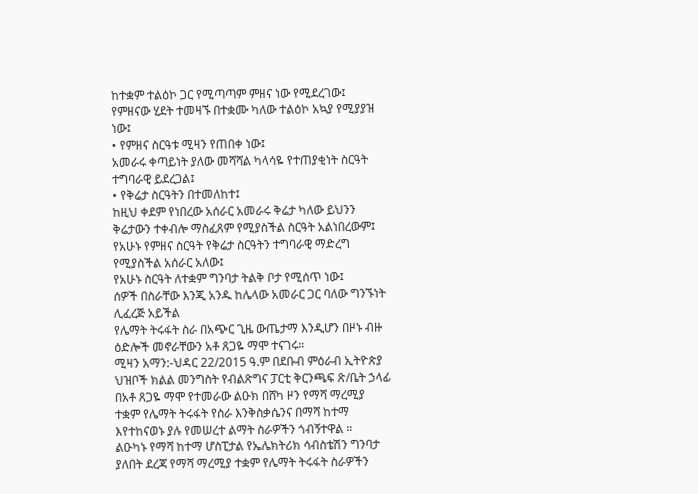ከተቋም ተልዕኮ ጋር የሚጣጣም ምዘና ነው የሚደረገው፤
የምዘናው ሂደት ተመዛኙ በተቋሙ ካለው ተልዕኮ አኳያ የሚያያዝ ነው፤
• የምዘና ስርዓቱ ሚዛን የጠበቀ ነው፤
አመራሩ ቀጣይነት ያለው መሻሻል ካላሳዬ የተጠያቂነት ስርዓት ተግባራዊ ይደረጋል፤
• የቅሬታ ስርዓትን በተመለከተ፤
ከዚህ ቀደም የነበረው አሰራር አመራሩ ቅሬታ ካለው ይህንን ቅሬታውን ተቀብሎ ማስፈጸም የሚያስችል ስርዓት አልነበረውም፤
የአሁኑ የምዘና ስርዓት የቅሬታ ስርዓትን ተግባራዊ ማድረግ የሚያስችል አሰራር አለው፤
የአሁኑ ስርዓት ለተቋም ግንባታ ትልቅ ቦታ የሚሰጥ ነው፤
ሰዎች በስራቸው እንጂ አንዱ ከሌላው አመራር ጋር ባለው ግንኙነት ሊፈረጅ አይችል
የሌማት ትሩፋት ስራ በአጭር ጊዜ ውጤታማ እንዲሆን በዞኑ ብዙ ዕድሎች መኖራቸውን አቶ ጸጋዬ ማሞ ተናገሩ።
ሚዛን አማን:-ህዳር 22/2015 ዓ.ም በደቡብ ምዕራብ ኢትዮጵያ ህዝቦች ክልል መንግስት የብልጽግና ፓርቲ ቅርንጫፍ ጽ/ቤት ኃላፊ በአቶ ጸጋዬ ማሞ የተመራው ልዑክ በሸካ ዞን የማሻ ማረሚያ ተቋም የሌማት ትሩፋት የስራ እንቅስቃሴንና በማሻ ከተማ እየተከናወኑ ያሉ የመሠረተ ልማት ስራዎችን ጎብኝተዋል ።
ልዑካኑ የማሻ ከተማ ሆስፒታል የኤሌክትሪክ ሳብስቴሽን ግንባታ ያለበት ደረጃ የማሻ ማረሚያ ተቋም የሌማት ትሩፋት ስራዎችን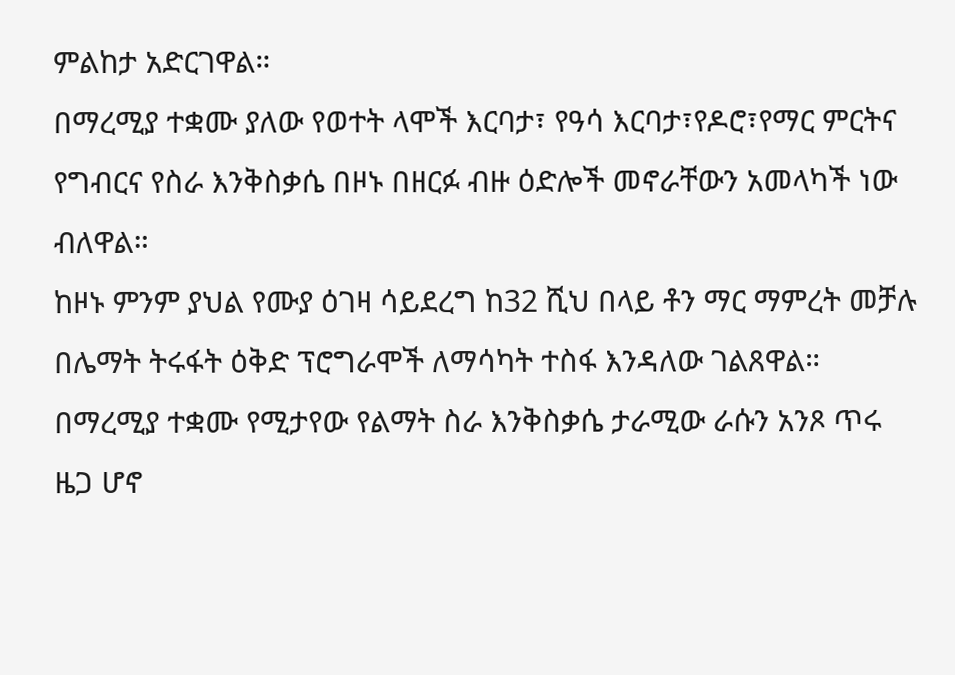ምልከታ አድርገዋል።
በማረሚያ ተቋሙ ያለው የወተት ላሞች እርባታ፣ የዓሳ እርባታ፣የዶሮ፣የማር ምርትና የግብርና የስራ እንቅስቃሴ በዞኑ በዘርፉ ብዙ ዕድሎች መኖራቸውን አመላካች ነው ብለዋል።
ከዞኑ ምንም ያህል የሙያ ዕገዛ ሳይደረግ ከ32 ሺህ በላይ ቶን ማር ማምረት መቻሉ በሌማት ትሩፋት ዕቅድ ፕሮግራሞች ለማሳካት ተስፋ እንዳለው ገልጸዋል።
በማረሚያ ተቋሙ የሚታየው የልማት ስራ እንቅስቃሴ ታራሚው ራሱን አንጾ ጥሩ ዜጋ ሆኖ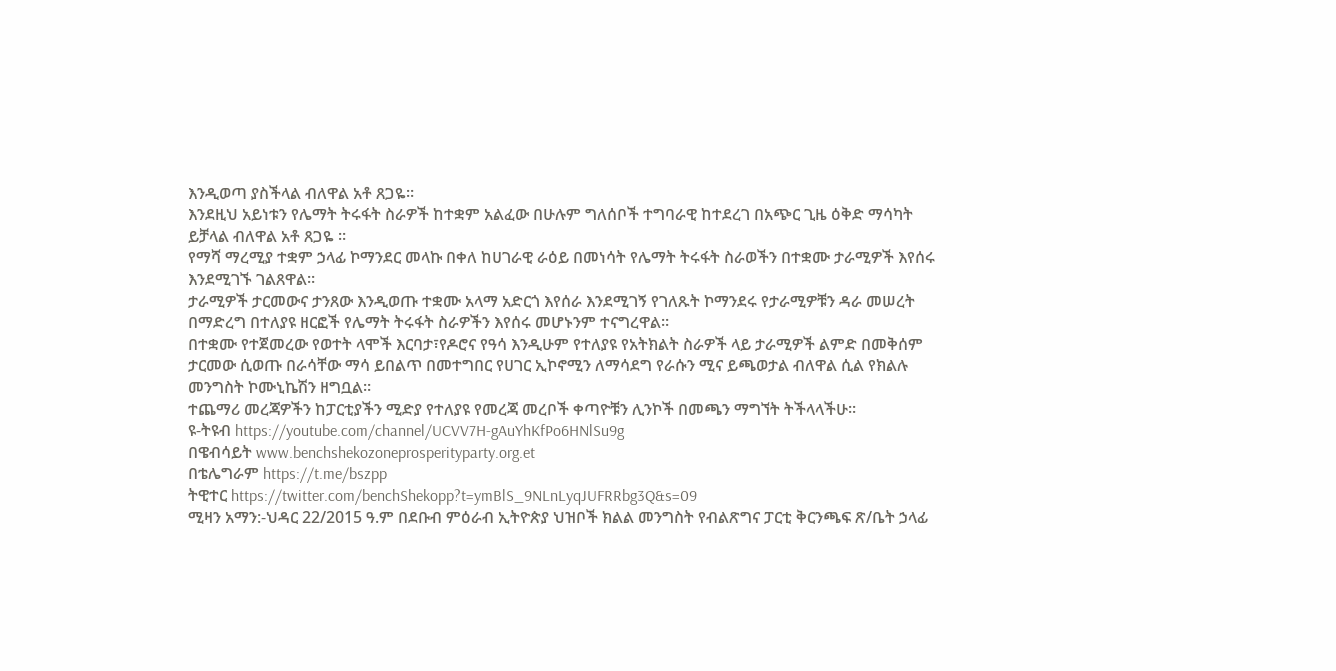እንዲወጣ ያስችላል ብለዋል አቶ ጸጋዬ።
እንደዚህ አይነቱን የሌማት ትሩፋት ስራዎች ከተቋም አልፈው በሁሉም ግለሰቦች ተግባራዊ ከተደረገ በአጭር ጊዜ ዕቅድ ማሳካት ይቻላል ብለዋል አቶ ጸጋዬ ።
የማሻ ማረሚያ ተቋም ኃላፊ ኮማንደር መላኩ በቀለ ከሀገራዊ ራዕይ በመነሳት የሌማት ትሩፋት ስራወችን በተቋሙ ታራሚዎች እየሰሩ እንደሚገኙ ገልጸዋል።
ታራሚዎች ታርመውና ታንጸው እንዲወጡ ተቋሙ አላማ አድርጎ እየሰራ እንደሚገኝ የገለጹት ኮማንደሩ የታራሚዎቹን ዳራ መሠረት በማድረግ በተለያዩ ዘርፎች የሌማት ትሩፋት ስራዎችን እየሰሩ መሆኑንም ተናግረዋል።
በተቋሙ የተጀመረው የወተት ላሞች እርባታ፣የዶሮና የዓሳ እንዲሁም የተለያዩ የአትክልት ስራዎች ላይ ታራሚዎች ልምድ በመቅሰም ታርመው ሲወጡ በራሳቸው ማሳ ይበልጥ በመተግበር የሀገር ኢኮኖሚን ለማሳደግ የራሱን ሚና ይጫወታል ብለዋል ሲል የክልሉ መንግስት ኮሙኒኬሽን ዘግቧል።
ተጨማሪ መረጃዎችን ከፓርቲያችን ሚድያ የተለያዩ የመረጃ መረቦች ቀጣዮቹን ሊንኮች በመጫን ማግኘት ትችላላችሁ፡፡
ዩ-ትዩብ https://youtube.com/channel/UCVV7H-gAuYhKfPo6HNlSu9g
በዌብሳይት www.benchshekozoneprosperityparty.org.et
በቴሌግራም https://t.me/bszpp
ትዊተር https://twitter.com/benchShekopp?t=ymBlS_9NLnLyqJUFRRbg3Q&s=09
ሚዛን አማን:-ህዳር 22/2015 ዓ.ም በደቡብ ምዕራብ ኢትዮጵያ ህዝቦች ክልል መንግስት የብልጽግና ፓርቲ ቅርንጫፍ ጽ/ቤት ኃላፊ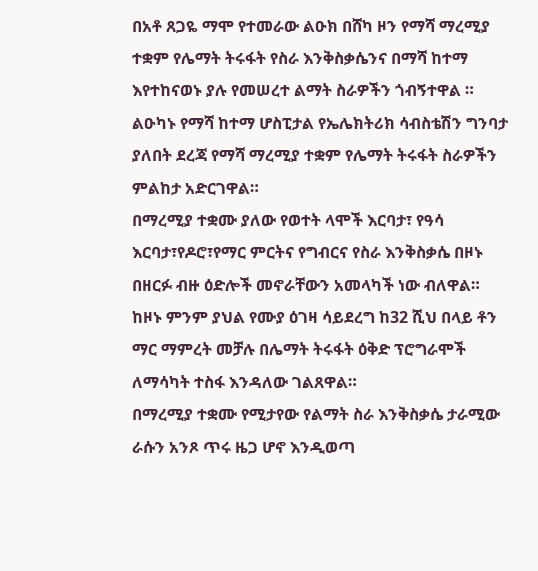በአቶ ጸጋዬ ማሞ የተመራው ልዑክ በሸካ ዞን የማሻ ማረሚያ ተቋም የሌማት ትሩፋት የስራ እንቅስቃሴንና በማሻ ከተማ እየተከናወኑ ያሉ የመሠረተ ልማት ስራዎችን ጎብኝተዋል ።
ልዑካኑ የማሻ ከተማ ሆስፒታል የኤሌክትሪክ ሳብስቴሽን ግንባታ ያለበት ደረጃ የማሻ ማረሚያ ተቋም የሌማት ትሩፋት ስራዎችን ምልከታ አድርገዋል።
በማረሚያ ተቋሙ ያለው የወተት ላሞች እርባታ፣ የዓሳ እርባታ፣የዶሮ፣የማር ምርትና የግብርና የስራ እንቅስቃሴ በዞኑ በዘርፉ ብዙ ዕድሎች መኖራቸውን አመላካች ነው ብለዋል።
ከዞኑ ምንም ያህል የሙያ ዕገዛ ሳይደረግ ከ32 ሺህ በላይ ቶን ማር ማምረት መቻሉ በሌማት ትሩፋት ዕቅድ ፕሮግራሞች ለማሳካት ተስፋ እንዳለው ገልጸዋል።
በማረሚያ ተቋሙ የሚታየው የልማት ስራ እንቅስቃሴ ታራሚው ራሱን አንጾ ጥሩ ዜጋ ሆኖ እንዲወጣ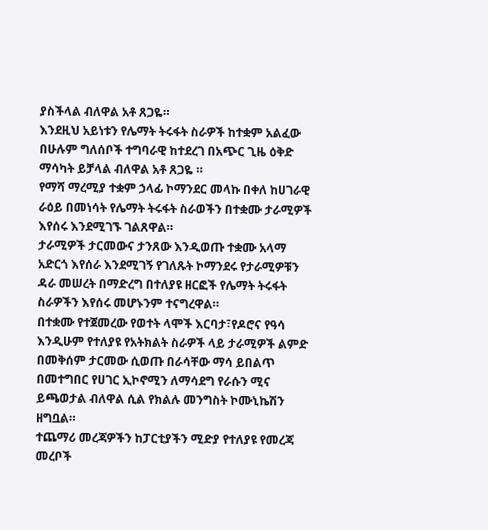ያስችላል ብለዋል አቶ ጸጋዬ።
እንደዚህ አይነቱን የሌማት ትሩፋት ስራዎች ከተቋም አልፈው በሁሉም ግለሰቦች ተግባራዊ ከተደረገ በአጭር ጊዜ ዕቅድ ማሳካት ይቻላል ብለዋል አቶ ጸጋዬ ።
የማሻ ማረሚያ ተቋም ኃላፊ ኮማንደር መላኩ በቀለ ከሀገራዊ ራዕይ በመነሳት የሌማት ትሩፋት ስራወችን በተቋሙ ታራሚዎች እየሰሩ እንደሚገኙ ገልጸዋል።
ታራሚዎች ታርመውና ታንጸው እንዲወጡ ተቋሙ አላማ አድርጎ እየሰራ እንደሚገኝ የገለጹት ኮማንደሩ የታራሚዎቹን ዳራ መሠረት በማድረግ በተለያዩ ዘርፎች የሌማት ትሩፋት ስራዎችን እየሰሩ መሆኑንም ተናግረዋል።
በተቋሙ የተጀመረው የወተት ላሞች እርባታ፣የዶሮና የዓሳ እንዲሁም የተለያዩ የአትክልት ስራዎች ላይ ታራሚዎች ልምድ በመቅሰም ታርመው ሲወጡ በራሳቸው ማሳ ይበልጥ በመተግበር የሀገር ኢኮኖሚን ለማሳደግ የራሱን ሚና ይጫወታል ብለዋል ሲል የክልሉ መንግስት ኮሙኒኬሽን ዘግቧል።
ተጨማሪ መረጃዎችን ከፓርቲያችን ሚድያ የተለያዩ የመረጃ መረቦች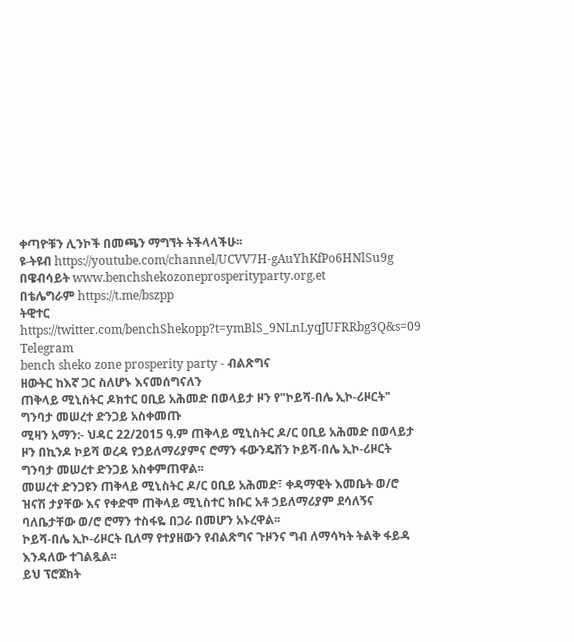ቀጣዮቹን ሊንኮች በመጫን ማግኘት ትችላላችሁ፡፡
ዩ-ትዩብ https://youtube.com/channel/UCVV7H-gAuYhKfPo6HNlSu9g
በዌብሳይት www.benchshekozoneprosperityparty.org.et
በቴሌግራም https://t.me/bszpp
ትዊተር https://twitter.com/benchShekopp?t=ymBlS_9NLnLyqJUFRRbg3Q&s=09
Telegram
bench sheko zone prosperity party - ብልጽግና
ዘውትር ከእኛ ጋር ስለሆኑ እናመሰግናለን
ጠቅላይ ሚኒስትር ዶክተር ዐቢይ አሕመድ በወላይታ ዞን የ"ኮይሻ-በሌ ኢኮ-ሪዞርት" ግንባታ መሠረተ ድንጋይ አስቀመጡ
ሚዛን አማን:- ህዳር 22/2015 ዓ.ም ጠቅላይ ሚኒስትር ዶ/ር ዐቢይ አሕመድ በወላይታ ዞን በኪንዶ ኮይሻ ወረዳ የኃይለማሪያምና ሮማን ፋውንዴሽን ኮይሻ-በሌ ኢኮ-ሪዞርት ግንባታ መሠረተ ድንጋይ አስቀምጠዋል፡፡
መሠረተ ድንጋዩን ጠቅላይ ሚኒስትር ዶ/ር ዐቢይ አሕመድ፣ ቀዳማዊት እመቤት ወ/ሮ ዝናሽ ታያቸው እና የቀድሞ ጠቅላይ ሚኒስተር ክቡር አቶ ኃይለማሪያም ደሳለኝና ባለቤታቸው ወ/ሮ ሮማን ተስፋዬ በጋራ በመሆን አኑረዋል፡፡
ኮይሻ-በሌ ኢኮ-ሪዞርት ቢለማ የተያዘውን የብልጽግና ጉዞንና ግብ ለማሳካት ትልቅ ፋይዳ እንዳለው ተገልጿል፡፡
ይህ ፕሮጀክት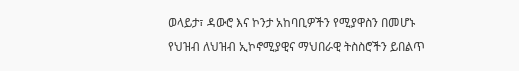ወላይታ፣ ዳውሮ እና ኮንታ አከባቢዎችን የሚያዋስን በመሆኑ የህዝብ ለህዝብ ኢኮኖሚያዊና ማህበራዊ ትስስሮችን ይበልጥ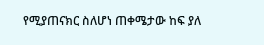የሚያጠናክር ስለሆነ ጠቀሜታው ከፍ ያለ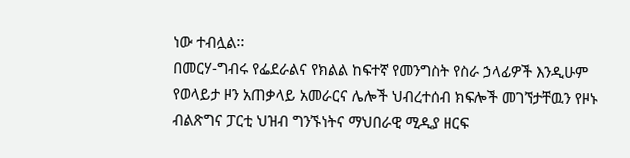ነው ተብሏል፡፡
በመርሃ-ግብሩ የፌደራልና የክልል ከፍተኛ የመንግስት የስራ ኃላፊዎች እንዲሁም የወላይታ ዞን አጠቃላይ አመራርና ሌሎች ህብረተሰብ ክፍሎች መገኘታቸዉን የዞኑ ብልጽግና ፓርቲ ህዝብ ግንኙነትና ማህበራዊ ሚዲያ ዘርፍ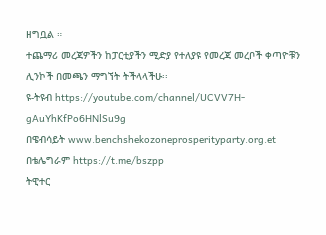ዘግቧል ።
ተጨማሪ መረጃዎችን ከፓርቲያችን ሚድያ የተለያዩ የመረጃ መረቦች ቀጣዮቹን ሊንኮች በመጫን ማግኘት ትችላላችሁ፡፡
ዩ-ትዩብ https://youtube.com/channel/UCVV7H-gAuYhKfPo6HNlSu9g
በዌብሳይት www.benchshekozoneprosperityparty.org.et
በቴሌግራም https://t.me/bszpp
ትዊተር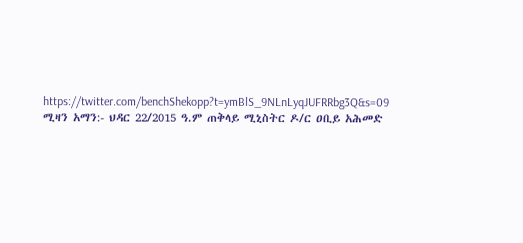https://twitter.com/benchShekopp?t=ymBlS_9NLnLyqJUFRRbg3Q&s=09
ሚዛን አማን:- ህዳር 22/2015 ዓ.ም ጠቅላይ ሚኒስትር ዶ/ር ዐቢይ አሕመድ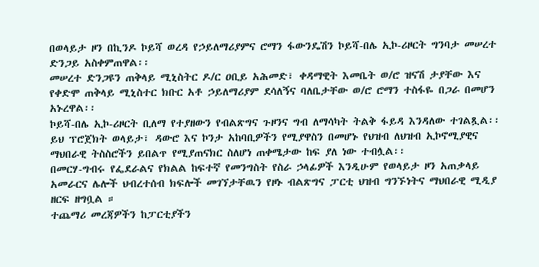በወላይታ ዞን በኪንዶ ኮይሻ ወረዳ የኃይለማሪያምና ሮማን ፋውንዴሽን ኮይሻ-በሌ ኢኮ-ሪዞርት ግንባታ መሠረተ ድንጋይ አስቀምጠዋል፡፡
መሠረተ ድንጋዩን ጠቅላይ ሚኒስትር ዶ/ር ዐቢይ አሕመድ፣ ቀዳማዊት እመቤት ወ/ሮ ዝናሽ ታያቸው እና የቀድሞ ጠቅላይ ሚኒስተር ክቡር አቶ ኃይለማሪያም ደሳለኝና ባለቤታቸው ወ/ሮ ሮማን ተስፋዬ በጋራ በመሆን አኑረዋል፡፡
ኮይሻ-በሌ ኢኮ-ሪዞርት ቢለማ የተያዘውን የብልጽግና ጉዞንና ግብ ለማሳካት ትልቅ ፋይዳ እንዳለው ተገልጿል፡፡
ይህ ፕሮጀክት ወላይታ፣ ዳውሮ እና ኮንታ አከባቢዎችን የሚያዋስን በመሆኑ የህዝብ ለህዝብ ኢኮኖሚያዊና ማህበራዊ ትስስሮችን ይበልጥ የሚያጠናክር ስለሆነ ጠቀሜታው ከፍ ያለ ነው ተብሏል፡፡
በመርሃ-ግብሩ የፌደራልና የክልል ከፍተኛ የመንግስት የስራ ኃላፊዎች እንዲሁም የወላይታ ዞን አጠቃላይ አመራርና ሌሎች ህብረተሰብ ክፍሎች መገኘታቸዉን የዞኑ ብልጽግና ፓርቲ ህዝብ ግንኙነትና ማህበራዊ ሚዲያ ዘርፍ ዘግቧል ።
ተጨማሪ መረጃዎችን ከፓርቲያችን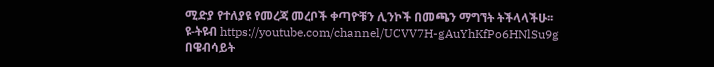ሚድያ የተለያዩ የመረጃ መረቦች ቀጣዮቹን ሊንኮች በመጫን ማግኘት ትችላላችሁ፡፡
ዩ-ትዩብ https://youtube.com/channel/UCVV7H-gAuYhKfPo6HNlSu9g
በዌብሳይት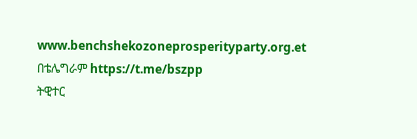www.benchshekozoneprosperityparty.org.et
በቴሌግራም https://t.me/bszpp
ትዊተር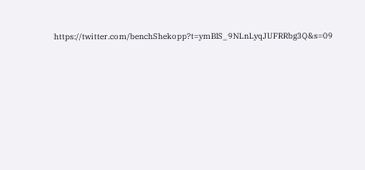https://twitter.com/benchShekopp?t=ymBlS_9NLnLyqJUFRRbg3Q&s=09